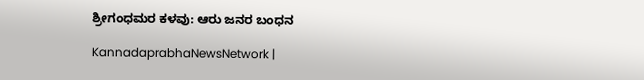ಶ್ರೀಗಂಧಮರ ಕಳವು: ಆರು ಜನರ ಬಂಧನ

KannadaprabhaNewsNetwork |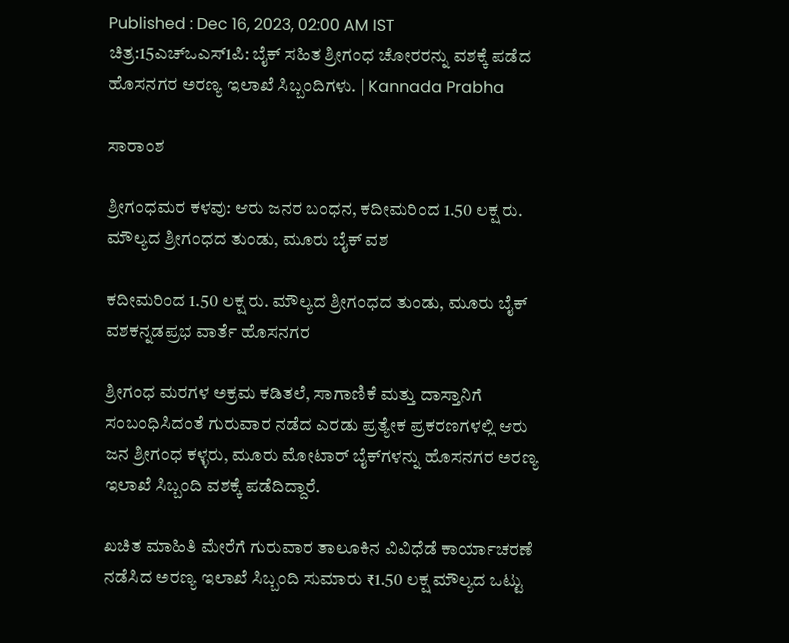Published : Dec 16, 2023, 02:00 AM IST
ಚಿತ್ರ:15ಎಚ್‍ಒಎಸ್1ಪಿ: ಬೈಕ್ ಸಹಿತ ಶ್ರೀಗಂಧ ಚೋರರನ್ನು ವಶಕ್ಕೆ ಪಡೆದ ಹೊಸನಗರ ಅರಣ್ಯ ಇಲಾಖೆ ಸಿಬ್ಬಂದಿಗಳು. | Kannada Prabha

ಸಾರಾಂಶ

ಶ್ರೀಗಂಧಮರ ಕಳವು: ಆರು ಜನರ ಬಂಧನ, ಕದೀಮರಿಂದ 1.50 ಲಕ್ಷ ರು. ಮೌಲ್ಯದ ಶ್ರೀಗಂಧದ ತುಂಡು, ಮೂರು ಬೈಕ್ ವಶ

ಕದೀಮರಿಂದ 1.50 ಲಕ್ಷ ರು. ಮೌಲ್ಯದ ಶ್ರೀಗಂಧದ ತುಂಡು, ಮೂರು ಬೈಕ್ ವಶಕನ್ನಡಪ್ರಭ ವಾರ್ತೆ ಹೊಸನಗರ

ಶ್ರೀಗಂಧ ಮರಗಳ ಅಕ್ರಮ ಕಡಿತಲೆ, ಸಾಗಾಣಿಕೆ ಮತ್ತು ದಾಸ್ತಾನಿಗೆ ಸಂಬಂಧಿಸಿದಂತೆ ಗುರುವಾರ ನಡೆದ ಎರಡು ಪ್ರತ್ಯೇಕ ಪ್ರಕರಣಗಳಲ್ಲಿ ಆರು ಜನ ಶ್ರೀಗಂಧ ಕಳ್ಳರು, ಮೂರು ಮೋಟಾರ್ ಬೈಕ್‍ಗಳನ್ನು ಹೊಸನಗರ ಅರಣ್ಯ ಇಲಾಖೆ ಸಿಬ್ಬಂದಿ ವಶಕ್ಕೆ ಪಡೆದಿದ್ದಾರೆ.

ಖಚಿತ ಮಾಹಿತಿ ಮೇರೆಗೆ ಗುರುವಾರ ತಾಲೂಕಿನ ವಿವಿಧೆಡೆ ಕಾರ್ಯಾಚರಣೆ ನಡೆಸಿದ ಅರಣ್ಯ ಇಲಾಖೆ ಸಿಬ್ಬಂದಿ ಸುಮಾರು ₹1.50 ಲಕ್ಷ ಮೌಲ್ಯದ ಒಟ್ಟು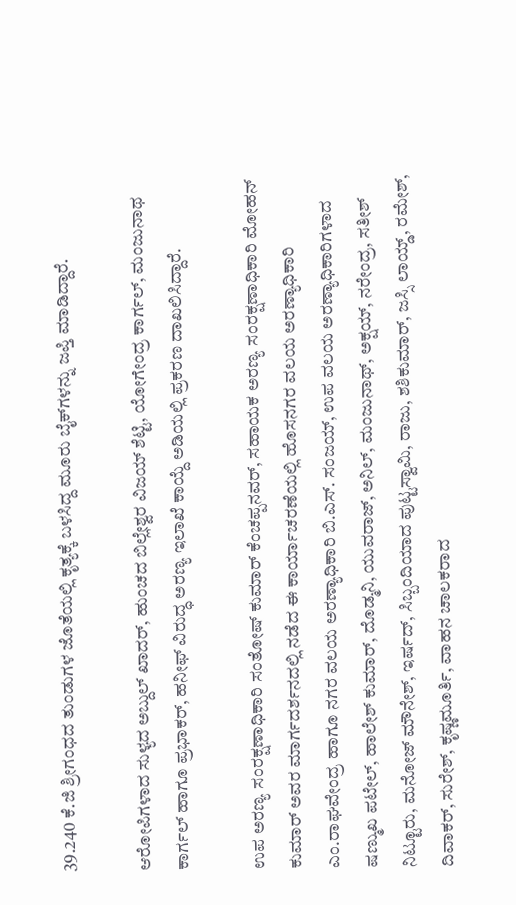39.240 ಕೆ.ಜಿ ಶ್ರೀಗಂಧದ ತುಂಡುಗಳ ಜೊತೆಯಲ್ಲಿ ಕೃತ್ಯಕ್ಕೆ ಬಳಸಿದ್ದ ಮೂರು ಬೈಕ್‍ಗಳನ್ನು ಜಪ್ತಿ ಮಾಡಿದ್ದಾರೆ.

ಆರೋಪಿಗಳಾದ ಸುಳ್ಯದ ಅಬ್ದುಲ್ ಖಾದರ್, ಹುಂಚದ ಬಿಲ್ಲೇಶ್ವರ ವಿಜಯ್ ಶೆಟ್ಟಿ, ಯೋಗೇಂದ್ರ ಕಾರ್ಗಲ್, ಮಂಜುನಾಥ ಕಾರ್ಗಲ್ ಹಾಗೂ ಪ್ರಭಾಕರ್, ಹನೀಫ್ ವಿರುದ್ಧ ಅರಣ್ಯ ಇಲಾಖೆ ಕಾಯ್ದೆ ಅಡಿಯಲ್ಲಿ ಪ್ರಕರಣ ದಾಖಲಿಸಿದ್ದಾರೆ.

ಉಪ ಅರಣ್ಯ ಸಂರಕ್ಷಣಾಧಿಕಾರಿ ಸಂತೋಷ್ ಕುಮಾರ್ ಕೆಂಚಪ್ಪನವರ್, ಸಹಾಯಕ ಅರಣ್ಯ ಸಂರಕ್ಷಣಾಧಿಕಾರಿ ಮೋಹನ್ ಕುಮಾರ್ ಅವರ ಮಾರ್ಗದರ್ಶನದಲ್ಲಿ ನಡೆದ ಈ ಕಾರ್ಯಾಚರಣೆಯಲ್ಲಿ ಹೊಸನಗರ ವಲಯ ಅರಣ್ಯಾಧಿಕಾರಿ ಎಂ.ರಾಘವೇಂದ್ರ ಹಾಗೂ ನಗರ ವಲಯ ಅರಣ್ಯಾಧಿಕಾರಿ ಬಿ.ಎಸ್. ಸಂಜಯ್‍, ಉಪ ವಲಯ ಅರಣ್ಯಾಧಿಕಾರಿಗಳಾದ ಷಣ್ಮುಖ ಪಟೇಲ್, ಹಾಲೇಶ್ ಕುಮಾರ್, ದೊಡ್ಮನಿ, ಯುವರಾಜ್, ಅನಿಲ್, ಮಂಜುನಾಥ್, ಅಕ್ಷಯ್, ನರೇಂದ್ರ, ಸತೀಶ್ ನಿಟ್ಟೂರು, ಮನೋಜ್‍ ಮೌನೇಶ್, ಇರ್ಷದ್, ಸಿಬ್ಬಂದಿಯಾದ ಪುಟ್ಟಸ್ವಾಮಿ, ರಾಜು, ಶಶಿಕುಮಾರ್, ಜಸ್ಸಿ ಲಾಯ್ಡ್, ರಮೇಶ್, ದಿವಾಕರ್, ಸುರೇಶ್, ಕೃಷ್ಣಮೂರ್ತಿ, ವಾಹನ ಚಾಲಕರಾದ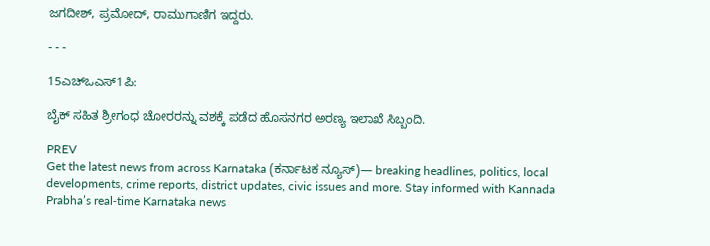ಜಗದೀಶ್, ಪ್ರಮೋದ್, ರಾಮುಗಾಣಿಗ ಇದ್ದರು.

- - -

15ಎಚ್‍ಒಎಸ್1ಪಿ:

ಬೈಕ್ ಸಹಿತ ಶ್ರೀಗಂಧ ಚೋರರನ್ನು ವಶಕ್ಕೆ ಪಡೆದ ಹೊಸನಗರ ಅರಣ್ಯ ಇಲಾಖೆ ಸಿಬ್ಬಂದಿ.

PREV
Get the latest news from across Karnataka (ಕರ್ನಾಟಕ ನ್ಯೂಸ್)— breaking headlines, politics, local developments, crime reports, district updates, civic issues and more. Stay informed with Kannada Prabha’s real‑time Karnataka news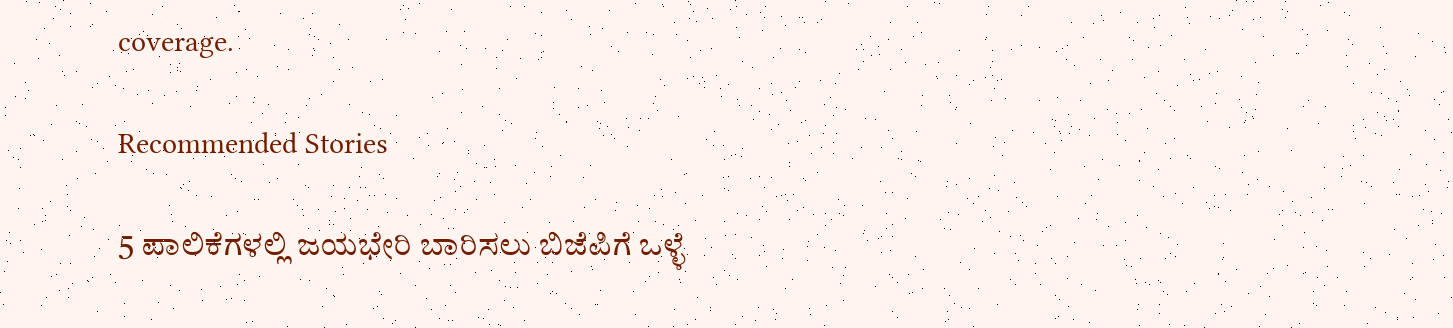coverage.

Recommended Stories

5 ಪಾಲಿಕೆಗಳಲ್ಲಿ ಜಯಭೇರಿ ಬಾರಿಸಲು ಬಿಜೆಪಿಗೆ ಒಳ್ಳೆ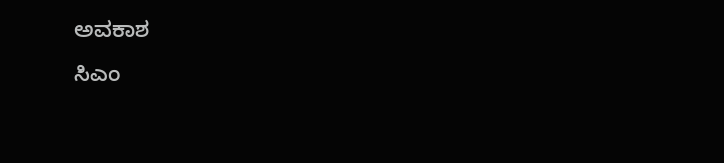ಅವಕಾಶ
ಸಿಎಂ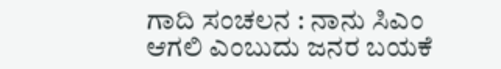ಗಾದಿ ಸಂಚಲನ : ನಾನು ಸಿಎಂ ಆಗಲಿ ಎಂಬುದು ಜನರ ಬಯಕೆ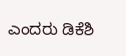ಎಂದರು ಡಿಕೆಶಿ